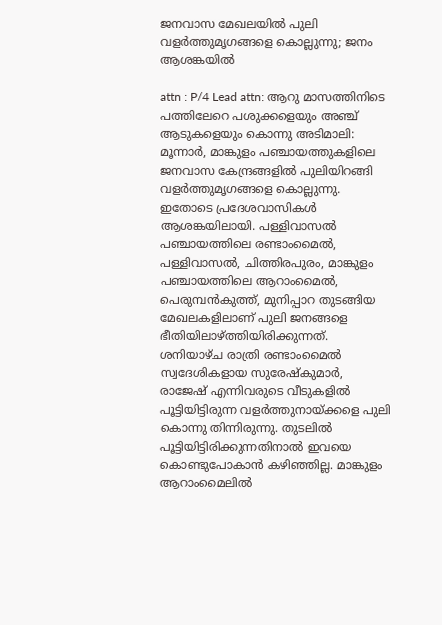ജനവാസ മേഖലയില്‍ പുലി വളര്‍ത്തുമൃഗങ്ങളെ കൊല്ലുന്നു; ജനം ആശങ്കയില്‍

attn : P/4 Lead attn: ആറു മാസത്തിനിടെ പത്തിലേറെ പശുക്കളെയും അഞ്ച് ആടുകളെയും കൊന്നു അടിമാലി: മൂന്നാര്‍, മാങ്കുളം പഞ്ചായത്തുകളിലെ ജനവാസ കേന്ദ്രങ്ങളില്‍ പുലിയിറങ്ങി വളര്‍ത്തുമൃഗങ്ങളെ കൊല്ലുന്നു. ഇതോടെ പ്രദേശവാസികൾ ആശങ്കയിലായി. പള്ളിവാസല്‍ പഞ്ചായത്തിലെ രണ്ടാംമൈല്‍, പള്ളിവാസല്‍, ചിത്തിരപുരം, മാങ്കുളം പഞ്ചായത്തിലെ ആറാംമൈല്‍, പെരുമ്പന്‍കുത്ത്, മുനിപ്പാറ തുടങ്ങിയ മേഖലകളിലാണ് പുലി ജനങ്ങളെ ഭീതിയിലാഴ്ത്തിയിരിക്കുന്നത്. ശനിയാഴ്ച രാത്രി രണ്ടാംമൈൽ സ്വദേശികളായ സുരേഷ്‌കുമാര്‍, രാജേഷ് എന്നിവരുടെ വീടുകളില്‍ പൂട്ടിയിട്ടിരുന്ന വളര്‍ത്തുനായ്ക്കളെ പുലി കൊന്നു തിന്നിരുന്നു. തുടലില്‍ പൂട്ടിയിട്ടിരിക്കുന്നതിനാല്‍ ഇവയെ കൊണ്ടുപോകാന്‍ കഴിഞ്ഞില്ല. മാങ്കുളം ആറാംമൈലില്‍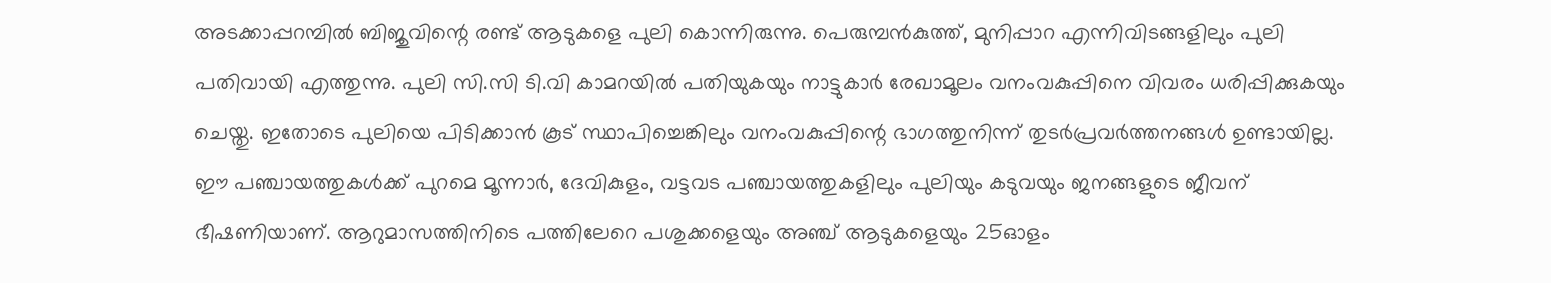അടക്കാപ്പറമ്പില്‍ ബിജുവിന്റെ രണ്ട് ആടുകളെ പുലി കൊന്നിരുന്നു. പെരുമ്പന്‍കുത്ത്, മുനിപ്പാറ എന്നിവിടങ്ങളിലും പുലി പതിവായി എത്തുന്നു. പുലി സി.സി ടി.വി കാമറയില്‍ പതിയുകയും നാട്ടുകാര്‍ രേഖാമൂലം വനംവകുപ്പിനെ വിവരം ധരിപ്പിക്കുകയും ചെയ്തു. ഇതോടെ പുലിയെ പിടിക്കാന്‍ കൂട് സ്ഥാപിച്ചെങ്കിലും വനംവകുപ്പിന്റെ ഭാഗത്തുനിന്ന് തുടര്‍പ്രവര്‍ത്തനങ്ങള്‍ ഉണ്ടായില്ല. ഈ പഞ്ചായത്തുകള്‍ക്ക് പുറമെ മൂന്നാര്‍, ദേവികുളം, വട്ടവട പഞ്ചായത്തുകളിലും പുലിയും കടുവയും ജനങ്ങളുടെ ജീവന് ഭീഷണിയാണ്. ആറുമാസത്തിനിടെ പത്തിലേറെ പശുക്കളെയും അഞ്ച് ആടുകളെയും 25ഓളം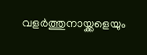വളര്‍ത്തുനായ്ക്കളെയും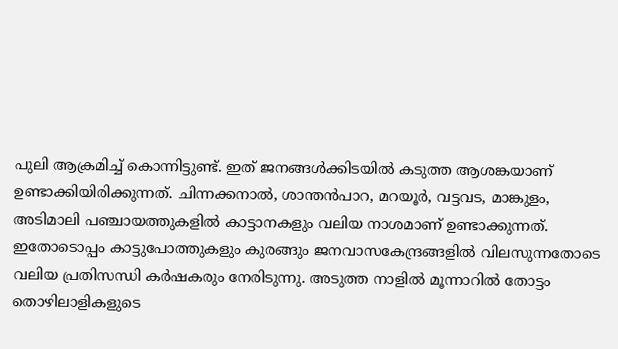പുലി ആക്രമിച്ച് കൊന്നിട്ടുണ്ട്. ഇത് ജനങ്ങള്‍ക്കിടയില്‍ കടുത്ത ആശങ്കയാണ് ഉണ്ടാക്കിയിരിക്കുന്നത്. ചിന്നക്കനാല്‍, ശാന്തന്‍പാറ, മറയൂര്‍, വട്ടവട, മാങ്കുളം, അടിമാലി പഞ്ചായത്തുകളില്‍ കാട്ടാനകളും വലിയ നാശമാണ് ഉണ്ടാക്കുന്നത്. ഇതോടൊപ്പം കാട്ടുപോത്തുകളും കുരങ്ങും ജനവാസകേന്ദ്രങ്ങളില്‍ വിലസുന്നതോടെ വലിയ പ്രതിസന്ധി കര്‍ഷകരും നേരിടുന്നു. അടുത്ത നാളില്‍ മൂന്നാറില്‍ തോട്ടം തൊഴിലാളികളുടെ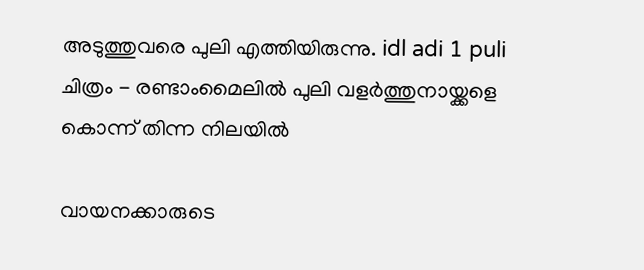അടുത്തുവരെ പുലി എത്തിയിരുന്നു. idl adi 1 puli ചിത്രം - രണ്ടാംമൈലില്‍ പുലി വളര്‍ത്തുനായ്ക്കളെ കൊന്ന് തിന്ന നിലയില്‍

വായനക്കാരുടെ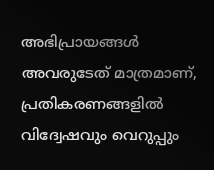അഭിപ്രായങ്ങള്‍ അവരുടേത് മാത്രമാണ്, പ്രതികരണങ്ങളിൽ വിദ്വേഷവും വെറുപ്പും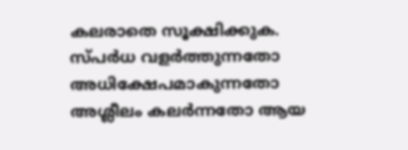കലരാതെ സൂക്ഷിക്കുക. സ്പർധ വളർത്തുന്നതോ അധിക്ഷേപമാകുന്നതോ അശ്ലീലം കലർന്നതോ ആയ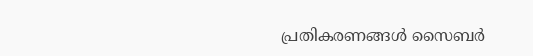പ്രതികരണങ്ങൾ സൈബർ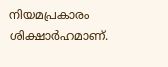നിയമപ്രകാരം ശിക്ഷാർഹമാണ്.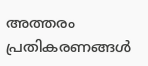അത്തരം പ്രതികരണങ്ങൾ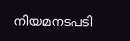നിയമനടപടി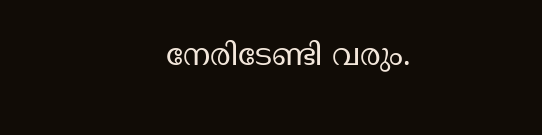നേരിടേണ്ടി വരും.